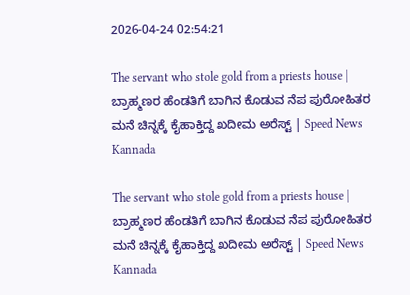2026-04-24 02:54:21

The servant who stole gold from a priests house | ಬ್ರಾಹ್ಮಣರ ಹೆಂಡತಿಗೆ ಬಾಗಿನ ಕೊಡುವ ನೆಪ ಪುರೋಹಿತರ ಮನೆ ಚಿನ್ನಕ್ಕೆ ಕೈಹಾಕ್ತಿದ್ದ ಖದೀಮ ಅರೆಸ್ಟ್ | Speed News Kannada

The servant who stole gold from a priests house | ಬ್ರಾಹ್ಮಣರ ಹೆಂಡತಿಗೆ ಬಾಗಿನ ಕೊಡುವ ನೆಪ ಪುರೋಹಿತರ ಮನೆ ಚಿನ್ನಕ್ಕೆ ಕೈಹಾಕ್ತಿದ್ದ ಖದೀಮ ಅರೆಸ್ಟ್ | Speed News Kannada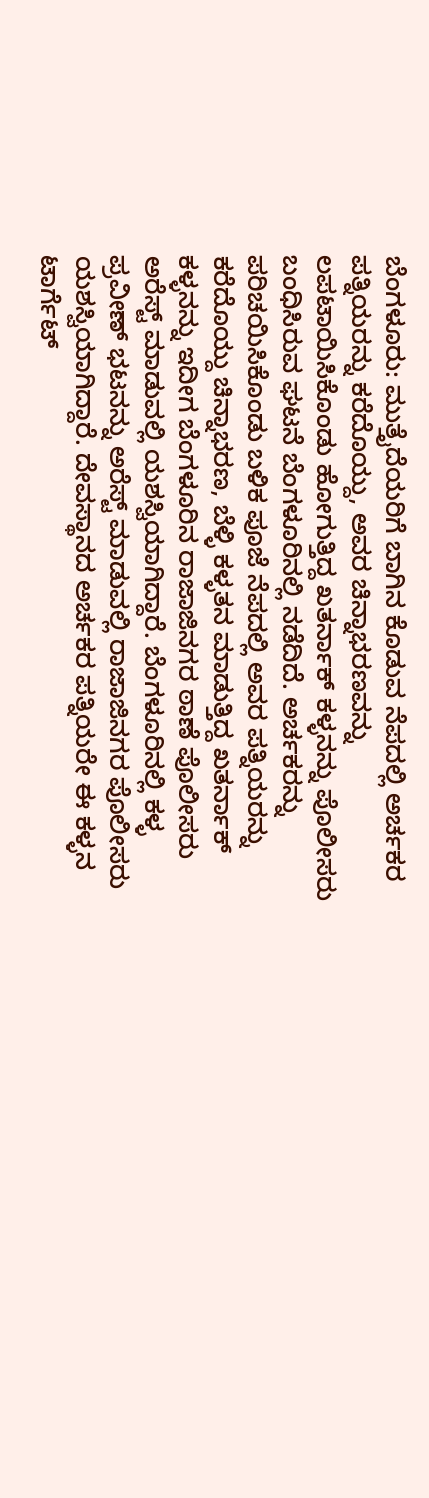ಬೆಂಗಳೂರು: ಮುತ್ತೈದೆಯರಿಗೆ ಬಾಗಿನ ಕೊಡುವ ನೆಪದಲ್ಲಿ ಅರ್ಚಕರ ಪತ್ನಿಯರನ್ನು ಕರೆದೊಯ್ದು, ಅವರ ಚಿನ್ನಾಭರಣವನ್ನು ಲಪಟಾಯಿಸಿಕೊಂಡು ಹೋಗುತ್ತಿದ್ದ ಖತರ್ನಾಕ್‌ ಕಳ್ಳನನ್ನು ಪೊಲೀಸರು ಬಂಧಿಸಿರುವ ಘಟನೆ ಬೆಂಗಳೂರಿನಲ್ಲಿ ನಡೆದಿದೆ. ಅರ್ಚಕರನ್ನು ಪರಿಚಯಿಸಿಕೊಂಡು ಬಳಿಕ ಪೂಜೆ ನೆಪದಲ್ಲಿ ಅವರ ಪತ್ನಿಯರನ್ನು ಕರೆದೊಯ್ದು ಚಿನ್ನಾಭರಣ, ಬೆಳ್ಳಿ ಕಳ್ಳತನ ಮಾಡುತ್ತಿದ್ದ ಖತರ್ನಾಕ್ ಕಳ್ಳನನ್ನು ಇದೀಗ ಬೆಂಗಳೂರಿನ ರಾಜಾಜಿನಗರ ಠಾಣೆ ಪೊಲೀಸರು ಅರೆಸ್ಟ್ ಮಾಡುವಲ್ಲಿ ಯಶಸ್ವಿಯಾಗಿದ್ದಾರೆ. ಬೆಂಗಳೂರಿನಲ್ಲಿ ಕಳ್ಳ ಪ್ರವೀಣ್ ಭಟನನ್ನು ಅರೆಸ್ಟ್ ಮಾಡುವಲ್ಲಿ ರಾಜಾಜಿನಗರ ಪೊಲೀಸರು ಯಶಸ್ವಿಯಾಗಿದ್ದಾರೆ. ದೇವಸ್ಥಾನದ ಅರ್ಚಕರ ಪತ್ನಿಯರೇ ಈ ಕಳ್ಳನ ಟಾರ್ಗೆಟ್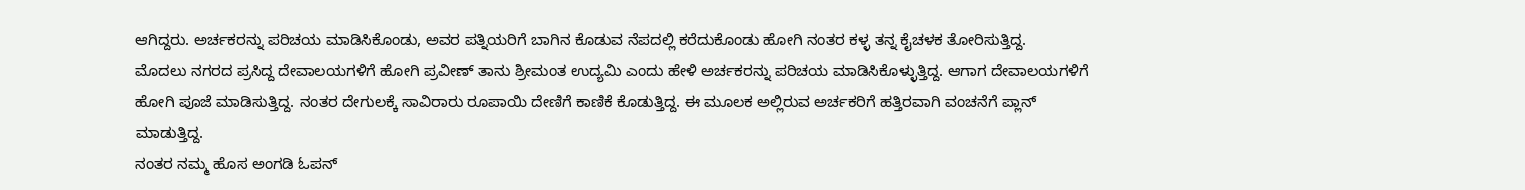ಆಗಿದ್ದರು. ಅರ್ಚಕರನ್ನು ಪರಿಚಯ ಮಾಡಿಸಿಕೊಂಡು, ಅವರ ಪತ್ನಿಯರಿಗೆ ಬಾಗಿನ ಕೊಡುವ ನೆಪದಲ್ಲಿ ಕರೆದುಕೊಂಡು ಹೋಗಿ ನಂತರ ಕಳ್ಳ ತನ್ನ ಕೈಚಳಕ ತೋರಿಸುತ್ತಿದ್ದ.
ಮೊದಲು ನಗರದ ಪ್ರಸಿದ್ದ ದೇವಾಲಯಗಳಿಗೆ ಹೋಗಿ ಪ್ರವೀಣ್ ತಾನು ಶ್ರೀಮಂತ ಉದ್ಯಮಿ ಎಂದು ಹೇಳಿ ಅರ್ಚಕರನ್ನು ಪರಿಚಯ ಮಾಡಿಸಿಕೊಳ್ಳುತ್ತಿದ್ದ. ಆಗಾಗ ದೇವಾಲಯಗಳಿಗೆ ಹೋಗಿ ಪೂಜೆ ಮಾಡಿಸುತ್ತಿದ್ದ. ನಂತರ ದೇಗುಲಕ್ಕೆ ಸಾವಿರಾರು ರೂಪಾಯಿ ದೇಣಿಗೆ ಕಾಣಿಕೆ ಕೊಡುತ್ತಿದ್ದ. ಈ ಮೂಲಕ ಅಲ್ಲಿರುವ ಅರ್ಚಕರಿಗೆ ಹತ್ತಿರವಾಗಿ ವಂಚನೆಗೆ ಪ್ಲಾನ್ ಮಾಡುತ್ತಿದ್ದ.
ನಂತರ ನಮ್ಮ ಹೊಸ ಅಂಗಡಿ ಓಪನ್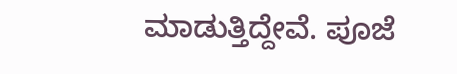ಮಾಡುತ್ತಿದ್ದೇವೆ. ಪೂಜೆ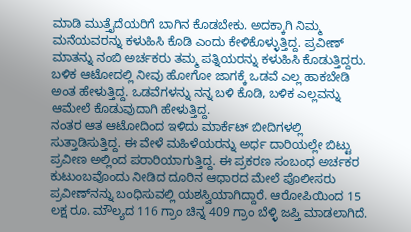ಮಾಡಿ ಮುತ್ತೈದೆಯರಿಗೆ ಬಾಗಿನ ಕೊಡಬೇಕು. ಅದಕ್ಕಾಗಿ ನಿಮ್ಮ ಮನೆಯವರನ್ನು ಕಳುಹಿಸಿ ಕೊಡಿ ಎಂದು ಕೇಳಿಕೊಳ್ಳುತ್ತಿದ್ದ. ಪ್ರವೀಣ್‌ ಮಾತನ್ನು ನಂಬಿ ಅರ್ಚಕರು ತಮ್ಮ ಪತ್ನಿಯರನ್ನು ಕಳುಹಿಸಿ ಕೊಡುತ್ತಿದ್ದರು. ಬಳಿಕ ಆಟೋದಲ್ಲಿ ನೀವು ಹೋಗೋ ಜಾಗಕ್ಕೆ ಒಡವೆ ಎಲ್ಲ ಹಾಕಬೇಡಿ ಅಂತ ಹೇಳುತ್ತಿದ್ದ. ಒಡವೆಗಳನ್ನು ನನ್ನ ಬಳಿ ಕೊಡಿ, ಬಳಿಕ ಎಲ್ಲವನ್ನು ಆಮೇಲೆ ಕೊಡುವುದಾಗಿ ಹೇಳುತ್ತಿದ್ದ.
ನಂತರ ಆತ ಆಟೋದಿಂದ ಇಳಿದು ಮಾರ್ಕೆಟ್ ಬೀದಿಗಳಲ್ಲಿ ಸುತ್ತಾಡಿಸುತ್ತಿದ್ದ. ಈ ವೇಳೆ ಮಹಿಳೆಯರನ್ನು ಅರ್ಧ ದಾರಿಯಲ್ಲೇ ಬಿಟ್ಟು ಪ್ರವೀಣ ಅಲ್ಲಿಂದ ಪರಾರಿಯಾಗುತ್ತಿದ್ದ. ಈ ಪ್ರಕರಣ ಸಂಬಂಧ ಅರ್ಚಕರ ಕುಟುಂಬವೊಂದು ನೀಡಿದ ದೂರಿನ ಆಧಾರದ ಮೇಲೆ ಪೊಲೀಸರು ಪ್ರವೀಣ್‌ನನ್ನು ಬಂಧಿಸುವಲ್ಲಿ ಯಶಸ್ವಿಯಾಗಿದ್ದಾರೆ. ಆರೋಪಿಯಿಂದ 15 ಲಕ್ಷ ರೂ. ಮೌಲ್ಯದ 116 ಗ್ರಾಂ ಚಿನ್ನ 409 ಗ್ರಾಂ ಬೆಳ್ಳಿ ಜಪ್ತಿ ಮಾಡಲಾಗಿದೆ.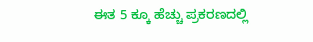ಈತ 5 ಕ್ಕೂ ಹೆಚ್ಚು ಪ್ರಕರಣದಲ್ಲಿ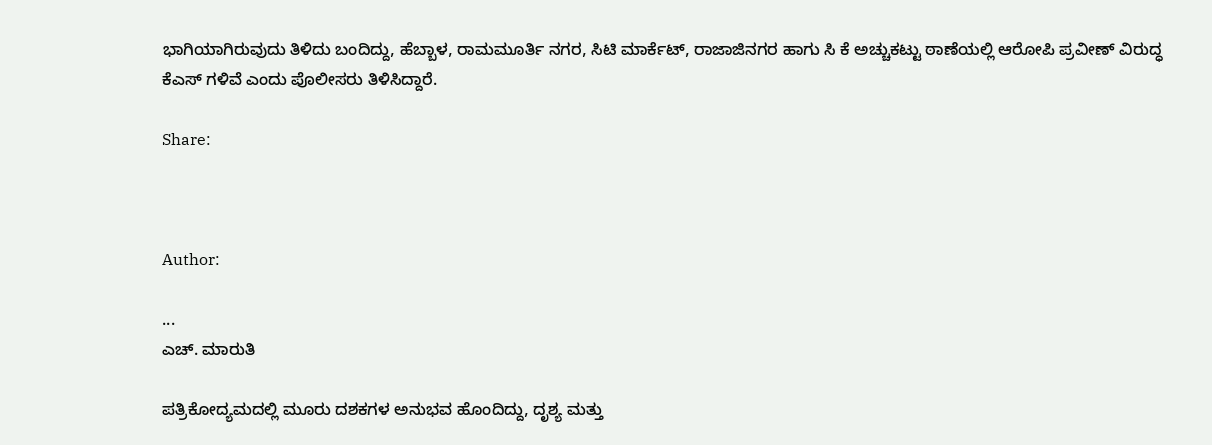ಭಾಗಿಯಾಗಿರುವುದು ತಿಳಿದು ಬಂದಿದ್ದು, ಹೆಬ್ಬಾಳ, ರಾಮಮೂರ್ತಿ ನಗರ, ಸಿಟಿ ಮಾರ್ಕೆಟ್, ರಾಜಾಜಿನಗರ ಹಾಗು ಸಿ ಕೆ ಅಚ್ಚುಕಟ್ಟು ಠಾಣೆಯಲ್ಲಿ ಆರೋಪಿ ಪ್ರವೀಣ್ ವಿರುದ್ಧ ಕೆಎಸ್ ಗಳಿವೆ ಎಂದು ಪೊಲೀಸರು ತಿಳಿಸಿದ್ದಾರೆ.

Share:



Author:

...
ಎಚ್‌. ಮಾರುತಿ

ಪತ್ರಿಕೋದ್ಯಮದಲ್ಲಿ ಮೂರು ದಶಕಗಳ ಅನುಭವ ಹೊಂದಿದ್ದು, ದೃಶ್ಯ ಮತ್ತು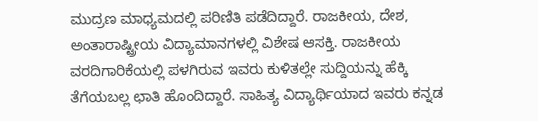ಮುದ್ರಣ ಮಾಧ್ಯಮದಲ್ಲಿ ಪರಿಣಿತಿ ಪಡೆದಿದ್ದಾರೆ. ರಾಜಕೀಯ, ದೇಶ, ಅಂತಾರಾಷ್ಟ್ರೀಯ ವಿದ್ಯಾಮಾನಗಳಲ್ಲಿ ವಿಶೇಷ ಆಸಕ್ತಿ. ರಾಜಕೀಯ ವರದಿಗಾರಿಕೆಯಲ್ಲಿ ಪಳಗಿರುವ ಇವರು ಕುಳಿತಲ್ಲೇ ಸುದ್ದಿಯನ್ನು ಹೆಕ್ಕಿ ತೆಗೆಯಬಲ್ಲ ಛಾತಿ ಹೊಂದಿದ್ದಾರೆ. ಸಾಹಿತ್ಯ ವಿದ್ಯಾರ್ಥಿಯಾದ ಇವರು ಕನ್ನಡ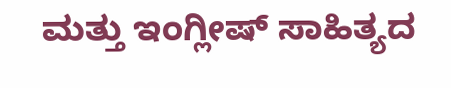ಮತ್ತು ಇಂಗ್ಲೀಷ್‌ ಸಾಹಿತ್ಯದ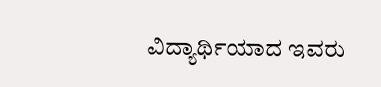ವಿದ್ಯಾರ್ಥಿಯಾದ ಇವರು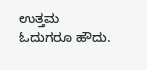ಉತ್ತಮ ಓದುಗರೂ ಹೌದು.